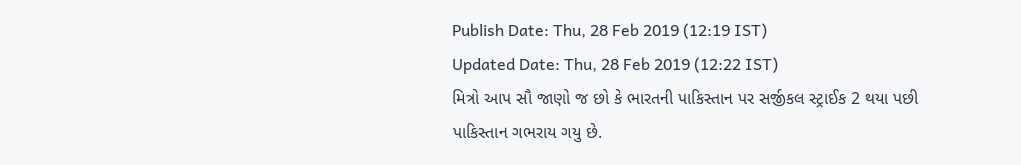Publish Date: Thu, 28 Feb 2019 (12:19 IST)
Updated Date: Thu, 28 Feb 2019 (12:22 IST)
મિત્રો આપ સૌ જાણો જ છો કે ભારતની પાકિસ્તાન પર સર્જીકલ સ્ટ્રાઈક 2 થયા પછી પાકિસ્તાન ગભરાય ગયુ છે.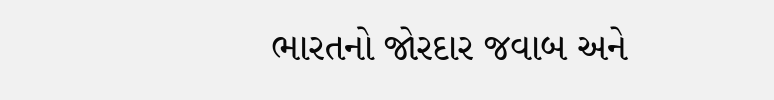ભારતનો જોરદાર જવાબ અને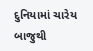દુનિયામાં ચારેય બાજુથી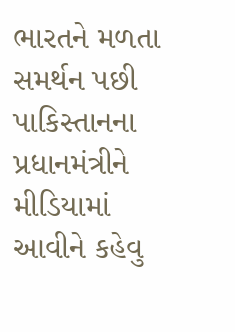ભારતને મળતા સમર્થન પછી પાકિસ્તાનના પ્રધાનમંત્રીને મીડિયામાં આવીને કહેવુ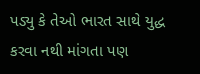પડ્યુ કે તેઓ ભારત સાથે યુદ્ધ કરવા નથી માંગતા પણ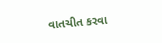વાતચીત કરવા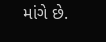માંગે છે.